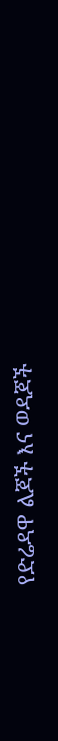የድሬዳዋ ልጆች እና ወዳጆች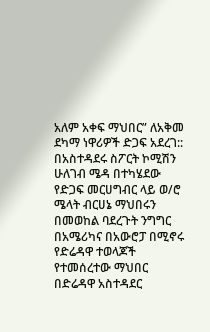አለም አቀፍ ማህበር” ለአቅመ ደካማ ነዋሪዎች ድጋፍ አደረገ::
በአስተዳደሩ ስፖርት ኮሚሽን ሁለገብ ሜዳ በተካሄደው የድጋፍ መርሀግብር ላይ ወ/ሮ ሜላት ብርሀኔ ማህበሩን በመወከል ባደረጉት ንግግር በአሜሪካና በአውሮፓ በሚኖሩ የድሬዳዋ ተወላጆች የተመሰረተው ማህበር በድሬዳዋ አስተዳደር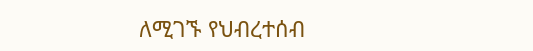ለሚገኙ የህብረተሰብ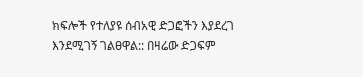ክፍሎች የተለያዩ ሰብአዊ ድጋፎችን እያደረገ እንደሚገኝ ገልፀዋል:: በዛሬው ድጋፍም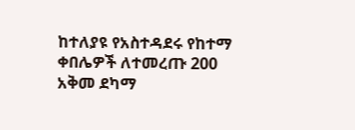ከተለያዩ የአስተዳደሩ የከተማ ቀበሌዎች ለተመረጡ 200 አቅመ ደካማ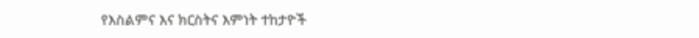የእስልምና እና ክርስትና እምነት ተከታዮች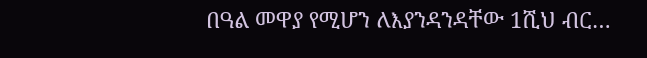በዓል መዋያ የሚሆን ለእያንዳንዳቸው 1ሺህ ብር…